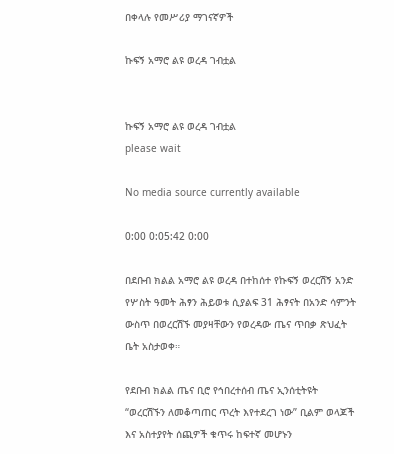በቀላሉ የመሥሪያ ማገናኛዎች

ኩፍኝ አማሮ ልዩ ወረዳ ገብቷል


ኩፍኝ አማሮ ልዩ ወረዳ ገብቷል
please wait

No media source currently available

0:00 0:05:42 0:00

በደቡብ ክልል አማሮ ልዩ ወረዳ በተከሰተ የኩፍኝ ወረርሽኝ አንድ የሦስት ዓመት ሕፃን ሕይወቱ ሲያልፍ 31 ሕፃናት በአንድ ሳምንት ውስጥ በወረርሽኙ መያዛቸውን የወረዳው ጤና ጥበቃ ጽህፈት ቤት አስታወቀ።

የደቡብ ክልል ጤና ቢሮ የኅበረተሰብ ጤና ኢንሰቲትዩት “ወረርሽኙን ለመቆጣጠር ጥረት እየተደረገ ነው” ቢልም ወላጆች እና አስተያየት ሰጪዎች ቁጥሩ ከፍተኛ መሆኑን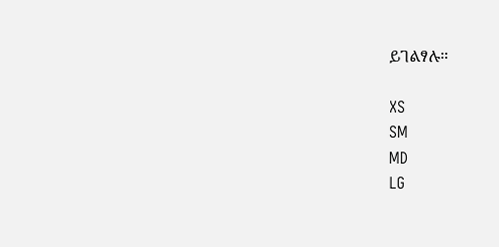ይገልፃሉ።

XS
SM
MD
LG